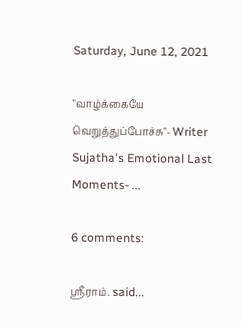Saturday, June 12, 2021

"வாழ்க்கையே வெறுத்துப்போச்சு"- Writer Sujatha's Emotional Last Moments- ...

6 comments:

ஸ்ரீராம். said...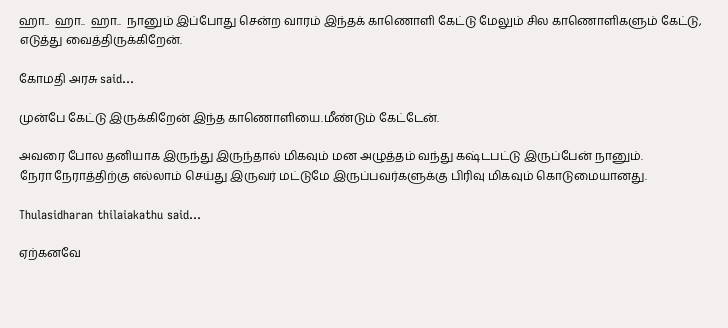ஹா..  ஹா..  ஹா..  நானும் இப்போது சென்ற வாரம் இந்தக் காணொளி கேட்டு மேலும் சில காணொளிகளும் கேட்டு, எடுத்து வைத்திருக்கிறேன்.

கோமதி அரசு said...

முன்பே கேட்டு இருக்கிறேன் இந்த காணொளியை.மீண்டும் கேட்டேன்.

அவரை போல தனியாக இருந்து இருந்தால் மிகவும் மன அழுத்தம் வந்து கஷ்டபட்டு இருப்பேன் நானும்.
நேரா நேராத்திற்கு எல்லாம் செய்து இருவர் மட்டுமே இருப்பவர்களுக்கு பிரிவு மிகவும் கொடுமையானது.

Thulasidharan thilaiakathu said...

ஏற்கனவே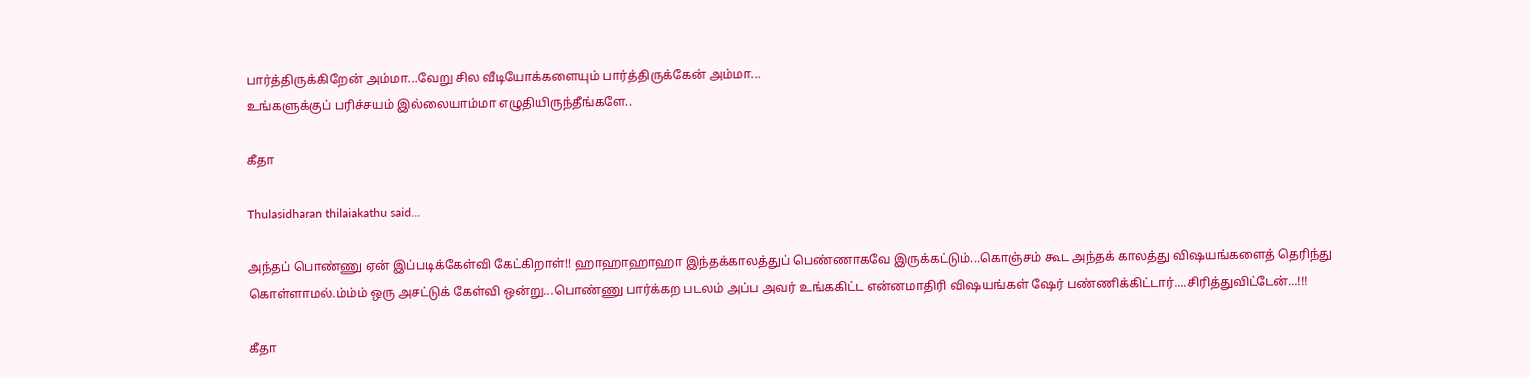பார்த்திருக்கிறேன் அம்மா...வேறு சில வீடியோக்களையும் பார்த்திருக்கேன் அம்மா...
உங்களுக்குப் பரிச்சயம் இல்லையாம்மா எழுதியிருந்தீங்களே..

கீதா

Thulasidharan thilaiakathu said...

அந்தப் பொண்ணு ஏன் இப்படிக்கேள்வி கேட்கிறாள்!! ஹாஹாஹாஹா இந்தக்காலத்துப் பெண்ணாகவே இருக்கட்டும்...கொஞ்சம் கூட அந்தக் காலத்து விஷயங்களைத் தெரிந்து கொள்ளாமல்.ம்ம்ம் ஒரு அசட்டுக் கேள்வி ஒன்று...பொண்ணு பார்க்கற படலம் அப்ப அவர் உங்ககிட்ட என்னமாதிரி விஷயங்கள் ஷேர் பண்ணிக்கிட்டார்....சிரித்துவிட்டேன்...!!!

கீதா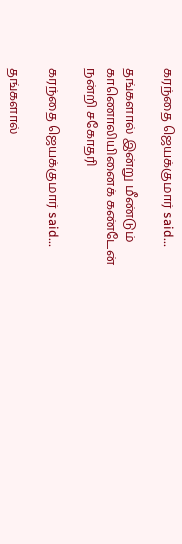கரந்தை ஜெயக்குமார் said...

தங்களால் இன்று மீண்டும் காணொலியினைக் கண்டேன்
நன்றி சகோதரி

கரந்தை ஜெயக்குமார் said...

தங்களால்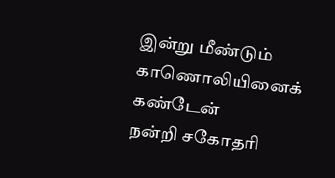இன்று மீண்டும் காணொலியினைக் கண்டேன்
நன்றி சகோதரி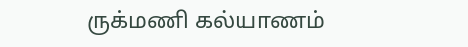ருக்மணி கல்யாணம்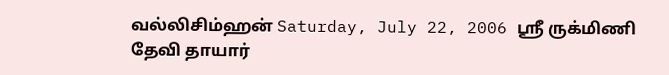வல்லிசிம்ஹன் Saturday, July 22, 2006 ஸ்ரீ ருக்மிணி தேவி தாயார்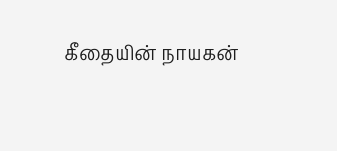கீதையின் நாயகன்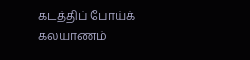கடத்திப் போய்க் கலயாணம்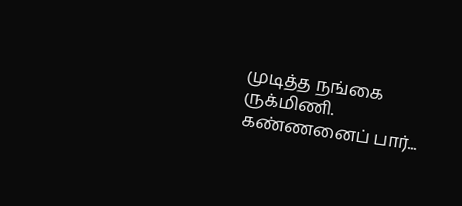முடித்த நங்கை ருக்மிணி. கண்ணனைப் பார்...